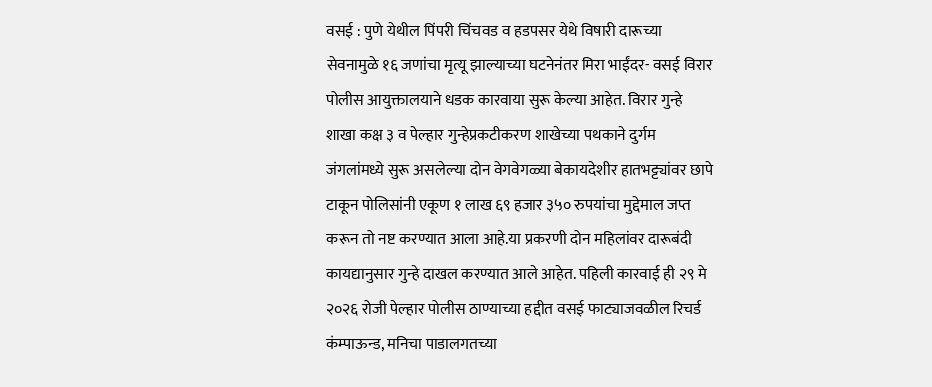वसई : पुणे येथील पिंपरी चिंचवड व हडपसर येथे विषारी दारूच्या सेवनामुळे १६ जणांचा मृत्यू झाल्याच्या घटनेनंतर मिरा भाईंदर- वसई विरार पोलीस आयुक्तालयाने धडक कारवाया सुरू केल्या आहेत. विरार गुन्हे शाखा कक्ष ३ व पेल्हार गुन्हेप्रकटीकरण शाखेच्या पथकाने दुर्गम जंगलांमध्ये सुरू असलेल्या दोन वेगवेगळ्या बेकायदेशीर हातभट्ट्यांवर छापे टाकून पोलिसांनी एकूण १ लाख ६९ हजार ३५० रुपयांचा मुद्देमाल जप्त करून तो नष्ट करण्यात आला आहे.या प्रकरणी दोन महिलांवर दारूबंदी कायद्यानुसार गुन्हे दाखल करण्यात आले आहेत. पहिली कारवाई ही २९ मे २०२६ रोजी पेल्हार पोलीस ठाण्याच्या हद्दीत वसई फाट्याजवळील रिचर्ड कंम्पाऊन्ड, मनिचा पाडालगतच्या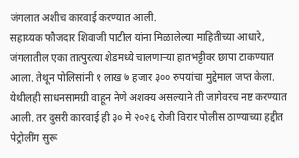जंगलात अशीच कारवाई करण्यात आली.
सहाय्यक फौजदार शिवाजी पाटील यांना मिळालेल्या माहितीच्या आधारे, जंगलातील एका तात्पुरत्या शेडमध्ये चालणाऱ्या हातभट्टीवर छापा टाकण्यात आला. तेथून पोलिसांनी १ लाख ७ हजार ३०० रुपयांचा मुद्देमाल जप्त केला. येथीलही साधनसामग्री वाहून नेणे अशक्य असल्याने ती जागेवरच नष्ट करण्यात आली. तर दुसरी कारवाई ही ३० मे २०२६ रोजी विरार पोलीस ठाण्याच्या हद्दीत पेट्रोलींग सुरू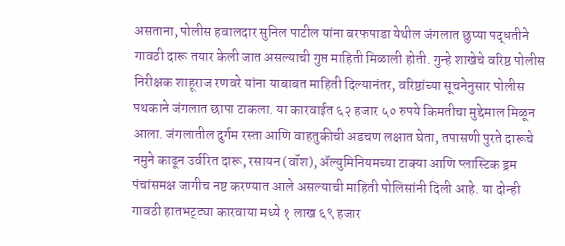असताना, पोलीस हवालदार सुनिल पाटील यांना बरफपाडा येथील जंगलात छुप्या पद्धतीने गावठी दारू तयार केली जात असल्याची गुप्त माहिती मिळाली होती. गुन्हे शाखेचे वरिष्ठ पोलीस निरीक्षक शाहूराज रणवरे यांना याबाबत माहिती दिल्यानंतर, वरिष्ठांच्या सूचनेनुसार पोलीस पथकाने जंगलात छापा टाकला. या कारवाईत ६२ हजार ५० रुपये किमतीचा मुद्देमाल मिळून आला. जंगलातील दुर्गम रस्ता आणि वाहतुकीची अडचण लक्षात घेता, तपासणी पुरते दारूचे नमुने काढून उर्वरित दारू, रसायन (वॉश), ॲल्युमिनियमच्या टाक्या आणि प्लास्टिक ड्रम पंचांसमक्ष जागीच नष्ट करण्यात आले असल्याची माहिती पोलिसांनी दिली आहे. या दोन्ही गावठी हातभट्ट्या कारवाया मध्ये १ लाख ६९ हजार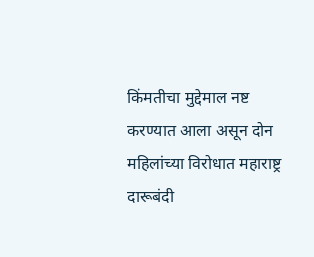किंमतीचा मुद्देमाल नष्ट करण्यात आला असून दोन महिलांच्या विरोधात महाराष्ट्र दारूबंदी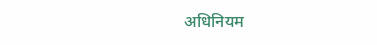अधिनियम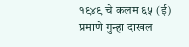१९४९ चे कलम ६५ (ई) प्रमाणे गुन्हा दाखल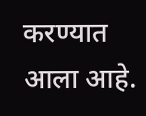करण्यात आला आहे.